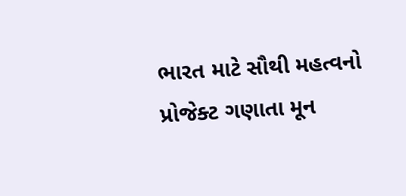ભારત માટે સૌથી મહત્વનો પ્રોજેક્ટ ગણાતા મૂન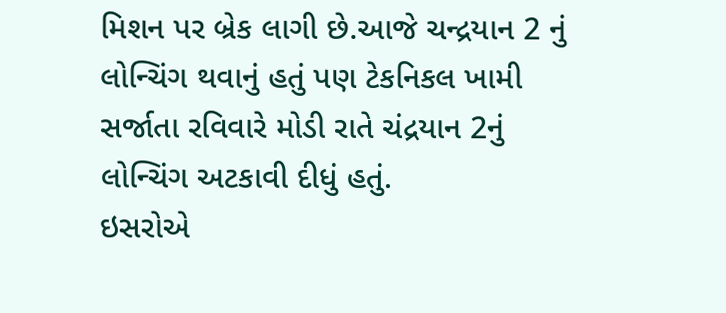મિશન પર બ્રેક લાગી છે.આજે ચન્દ્રયાન 2 નું લોન્ચિંગ થવાનું હતું પણ ટેકનિકલ ખામી સર્જાતા રવિવારે મોડી રાતે ચંદ્રયાન 2નું લોન્ચિંગ અટકાવી દીધું હતું.
ઇસરોએ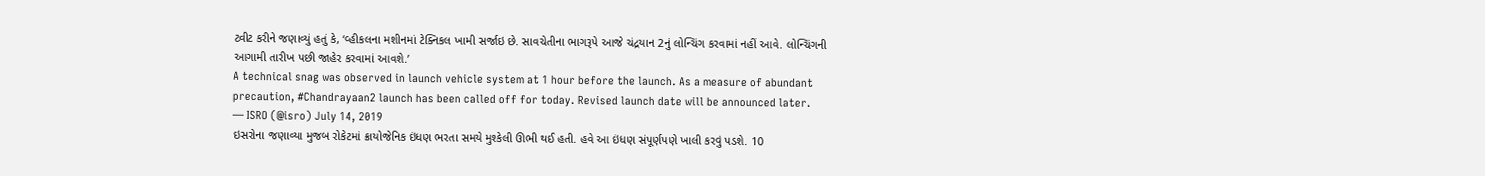ટ્વીટ કરીને જણાવ્યું હતું કે, ‘વ્હીકલના મશીનમાં ટેક્નિકલ ખામી સર્જાઇ છે. સાવચેતીના ભાગરૂપે આજે ચંદ્રયાન 2નું લોન્ચિંગ કરવામાં નહીં આવે. લોન્ચિંગની આગામી તારીખ પછી જાહેર કરવામાં આવશે.’
A technical snag was observed in launch vehicle system at 1 hour before the launch. As a measure of abundant precaution, #Chandrayaan2 launch has been called off for today. Revised launch date will be announced later.
— ISRO (@isro) July 14, 2019
ઇસરોના જણાવ્યા મુજબ રોકેટમાં ક્રાયોજેનિક ઇંધણ ભરતા સમયે મુશ્કેલી ઊભી થઈ હતી. હવે આ ઇંધણ સંપૂર્ણપણે ખાલી કરવું પડશે. 10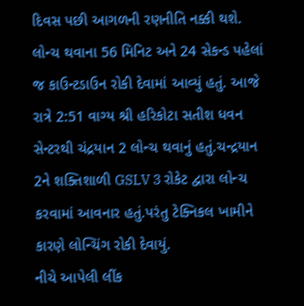દિવસ પછી આગળની રણનીતિ નક્કી થશે.
લોન્ચ થવાના 56 મિનિટ અને 24 સેકન્ડ પહેલાં જ કાઉન્ટડાઉન રોકી દેવામાં આવ્યું હતું. આજે રાત્રે 2:51 વાગ્ય શ્રી હરિકોટા સતીશ ધવન સેન્ટરથી ચંદ્રયાન 2 લોન્ચ થવાનું હતું.ચન્દ્રયાન 2ને શક્તિશાળી GSLV 3 રોકેટ દ્વારા લોન્ચ કરવામાં આવનાર હતું.પરંતુ ટેક્નિકલ ખામીને કારણે લોન્ચિંગ રોકી દેવાયું.
નીચે આપેલી લીંક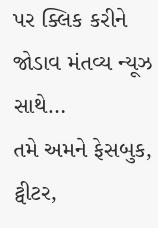પર ક્લિક કરીને જોડાવ મંતવ્ય ન્યૂઝ સાથે…
તમે અમને ફેસબુક, ટ્વીટર,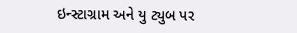ઇન્સ્ટાગ્રામ અને યુ ટ્યુબ પર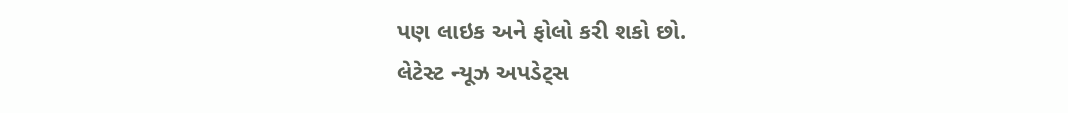પણ લાઇક અને ફોલો કરી શકો છો.
લેટેસ્ટ ન્યૂઝ અપડેટ્સ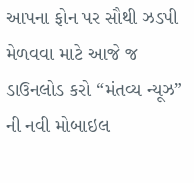આપના ફોન પર સૌથી ઝડપી મેળવવા માટે આજે જ ડાઉનલોડ કરો “મંતવ્ય ન્યૂઝ” ની નવી મોબાઇલ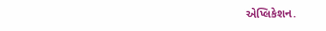એપ્લિકેશન.